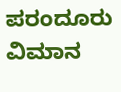ಪರಂದೂರು ವಿಮಾನ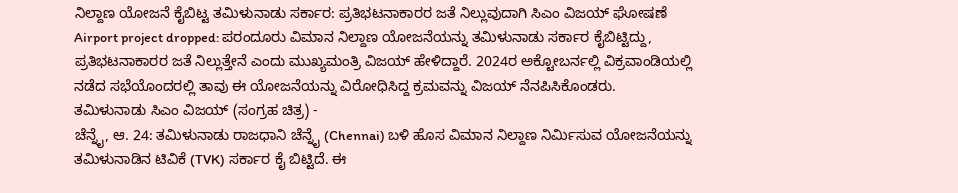ನಿಲ್ದಾಣ ಯೋಜನೆ ಕೈಬಿಟ್ಟ ತಮಿಳುನಾಡು ಸರ್ಕಾರ: ಪ್ರತಿಭಟನಾಕಾರರ ಜತೆ ನಿಲ್ಲುವುದಾಗಿ ಸಿಎಂ ವಿಜಯ್ ಘೋಷಣೆ
Airport project dropped: ಪರಂದೂರು ವಿಮಾನ ನಿಲ್ದಾಣ ಯೋಜನೆಯನ್ನು ತಮಿಳುನಾಡು ಸರ್ಕಾರ ಕೈಬಿಟ್ಟಿದ್ದು, ಪ್ರತಿಭಟನಾಕಾರರ ಜತೆ ನಿಲ್ಲುತ್ತೇನೆ ಎಂದು ಮುಖ್ಯಮಂತ್ರಿ ವಿಜಯ್ ಹೇಳಿದ್ದಾರೆ. 2024ರ ಅಕ್ಟೋಬರ್ನಲ್ಲಿ ವಿಕ್ರವಾಂಡಿಯಲ್ಲಿ ನಡೆದ ಸಭೆಯೊಂದರಲ್ಲಿ ತಾವು ಈ ಯೋಜನೆಯನ್ನು ವಿರೋಧಿಸಿದ್ದ ಕ್ರಮವನ್ನು ವಿಜಯ್ ನೆನಪಿಸಿಕೊಂಡರು.
ತಮಿಳುನಾಡು ಸಿಎಂ ವಿಜಯ್ (ಸಂಗ್ರಹ ಚಿತ್ರ) -
ಚೆನ್ನೈ, ಆ. 24: ತಮಿಳುನಾಡು ರಾಜಧಾನಿ ಚೆನ್ನೈ (Chennai) ಬಳಿ ಹೊಸ ವಿಮಾನ ನಿಲ್ದಾಣ ನಿರ್ಮಿಸುವ ಯೋಜನೆಯನ್ನು ತಮಿಳುನಾಡಿನ ಟಿವಿಕೆ (TVK) ಸರ್ಕಾರ ಕೈ ಬಿಟ್ಟಿದೆ. ಈ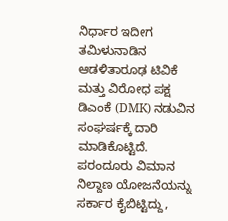ನಿರ್ಧಾರ ಇದೀಗ ತಮಿಳುನಾಡಿನ ಆಡಳಿತಾರೂಢ ಟಿವಿಕೆ ಮತ್ತು ವಿರೋಧ ಪಕ್ಷ ಡಿಎಂಕೆ (DMK) ನಡುವಿನ ಸಂಘರ್ಷಕ್ಕೆ ದಾರಿ ಮಾಡಿಕೊಟ್ಟಿದೆ. ಪರಂದೂರು ವಿಮಾನ ನಿಲ್ದಾಣ ಯೋಜನೆಯನ್ನು ಸರ್ಕಾರ ಕೈಬಿಟ್ಟಿದ್ದು,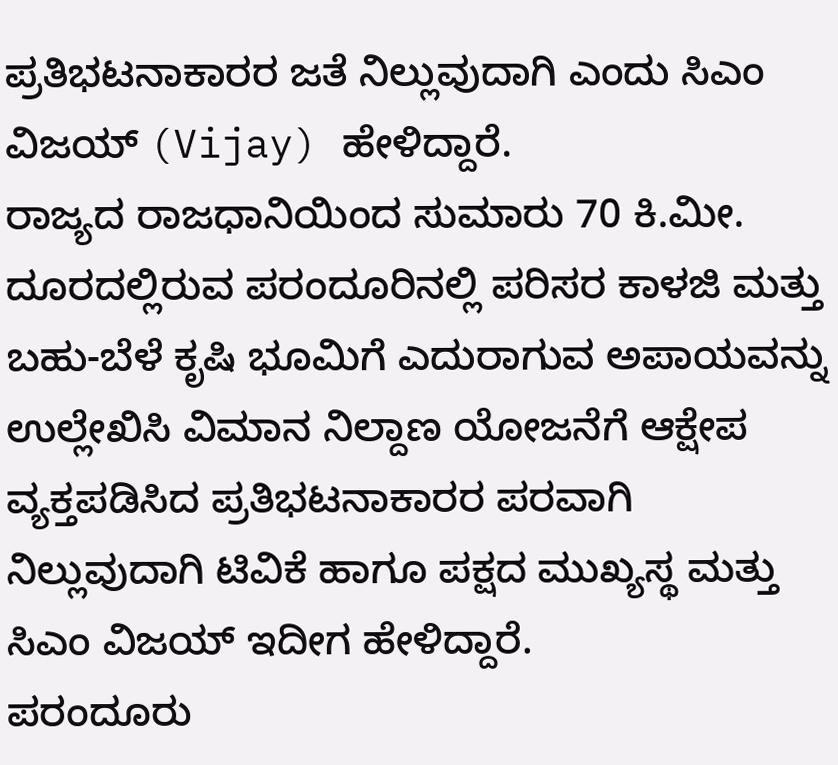ಪ್ರತಿಭಟನಾಕಾರರ ಜತೆ ನಿಲ್ಲುವುದಾಗಿ ಎಂದು ಸಿಎಂ ವಿಜಯ್ (Vijay) ಹೇಳಿದ್ದಾರೆ.
ರಾಜ್ಯದ ರಾಜಧಾನಿಯಿಂದ ಸುಮಾರು 70 ಕಿ.ಮೀ. ದೂರದಲ್ಲಿರುವ ಪರಂದೂರಿನಲ್ಲಿ ಪರಿಸರ ಕಾಳಜಿ ಮತ್ತು ಬಹು-ಬೆಳೆ ಕೃಷಿ ಭೂಮಿಗೆ ಎದುರಾಗುವ ಅಪಾಯವನ್ನು ಉಲ್ಲೇಖಿಸಿ ವಿಮಾನ ನಿಲ್ದಾಣ ಯೋಜನೆಗೆ ಆಕ್ಷೇಪ ವ್ಯಕ್ತಪಡಿಸಿದ ಪ್ರತಿಭಟನಾಕಾರರ ಪರವಾಗಿ ನಿಲ್ಲುವುದಾಗಿ ಟಿವಿಕೆ ಹಾಗೂ ಪಕ್ಷದ ಮುಖ್ಯಸ್ಥ ಮತ್ತು ಸಿಎಂ ವಿಜಯ್ ಇದೀಗ ಹೇಳಿದ್ದಾರೆ.
ಪರಂದೂರು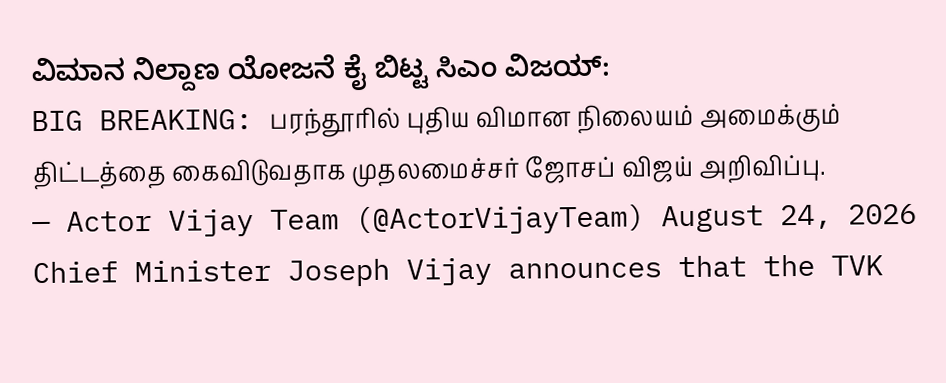ವಿಮಾನ ನಿಲ್ದಾಣ ಯೋಜನೆ ಕೈ ಬಿಟ್ಟ ಸಿಎಂ ವಿಜಯ್:
BIG BREAKING: பரந்தூரில் புதிய விமான நிலையம் அமைக்கும் திட்டத்தை கைவிடுவதாக முதலமைச்சர் ஜோசப் விஜய் அறிவிப்பு.
— Actor Vijay Team (@ActorVijayTeam) August 24, 2026
Chief Minister Joseph Vijay announces that the TVK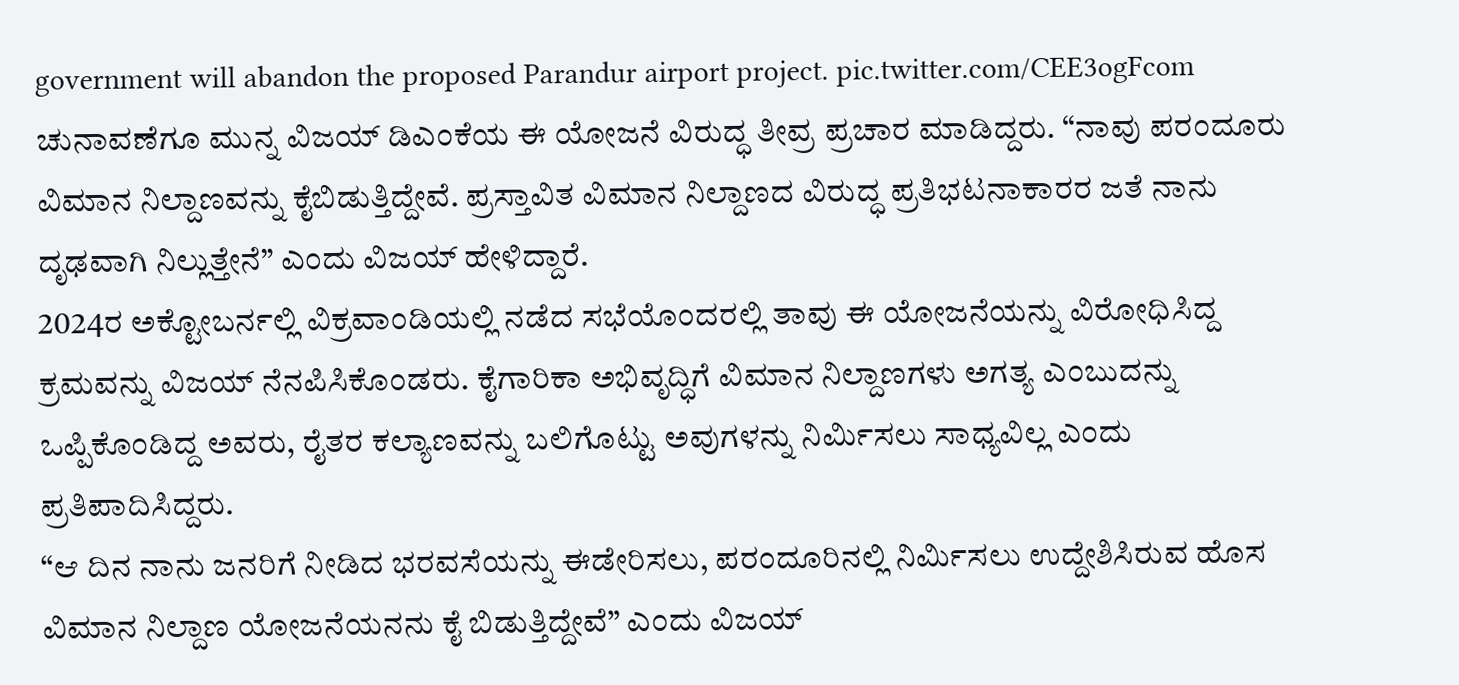government will abandon the proposed Parandur airport project. pic.twitter.com/CEE3ogFcom
ಚುನಾವಣೆಗೂ ಮುನ್ನ ವಿಜಯ್ ಡಿಎಂಕೆಯ ಈ ಯೋಜನೆ ವಿರುದ್ಧ ತೀವ್ರ ಪ್ರಚಾರ ಮಾಡಿದ್ದರು. “ನಾವು ಪರಂದೂರು ವಿಮಾನ ನಿಲ್ದಾಣವನ್ನು ಕೈಬಿಡುತ್ತಿದ್ದೇವೆ. ಪ್ರಸ್ತಾವಿತ ವಿಮಾನ ನಿಲ್ದಾಣದ ವಿರುದ್ಧ ಪ್ರತಿಭಟನಾಕಾರರ ಜತೆ ನಾನು ದೃಢವಾಗಿ ನಿಲ್ಲುತ್ತೇನೆ” ಎಂದು ವಿಜಯ್ ಹೇಳಿದ್ದಾರೆ.
2024ರ ಅಕ್ಟೋಬರ್ನಲ್ಲಿ ವಿಕ್ರವಾಂಡಿಯಲ್ಲಿ ನಡೆದ ಸಭೆಯೊಂದರಲ್ಲಿ ತಾವು ಈ ಯೋಜನೆಯನ್ನು ವಿರೋಧಿಸಿದ್ದ ಕ್ರಮವನ್ನು ವಿಜಯ್ ನೆನಪಿಸಿಕೊಂಡರು. ಕೈಗಾರಿಕಾ ಅಭಿವೃದ್ಧಿಗೆ ವಿಮಾನ ನಿಲ್ದಾಣಗಳು ಅಗತ್ಯ ಎಂಬುದನ್ನು ಒಪ್ಪಿಕೊಂಡಿದ್ದ ಅವರು, ರೈತರ ಕಲ್ಯಾಣವನ್ನು ಬಲಿಗೊಟ್ಟು ಅವುಗಳನ್ನು ನಿರ್ಮಿಸಲು ಸಾಧ್ಯವಿಲ್ಲ ಎಂದು ಪ್ರತಿಪಾದಿಸಿದ್ದರು.
“ಆ ದಿನ ನಾನು ಜನರಿಗೆ ನೀಡಿದ ಭರವಸೆಯನ್ನು ಈಡೇರಿಸಲು, ಪರಂದೂರಿನಲ್ಲಿ ನಿರ್ಮಿಸಲು ಉದ್ದೇಶಿಸಿರುವ ಹೊಸ ವಿಮಾನ ನಿಲ್ದಾಣ ಯೋಜನೆಯನನು ಕೈ ಬಿಡುತ್ತಿದ್ದೇವೆ” ಎಂದು ವಿಜಯ್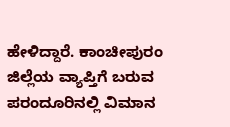ಹೇಳಿದ್ದಾರೆ. ಕಾಂಚೀಪುರಂ ಜಿಲ್ಲೆಯ ವ್ಯಾಪ್ತಿಗೆ ಬರುವ ಪರಂದೂರಿನಲ್ಲಿ ವಿಮಾನ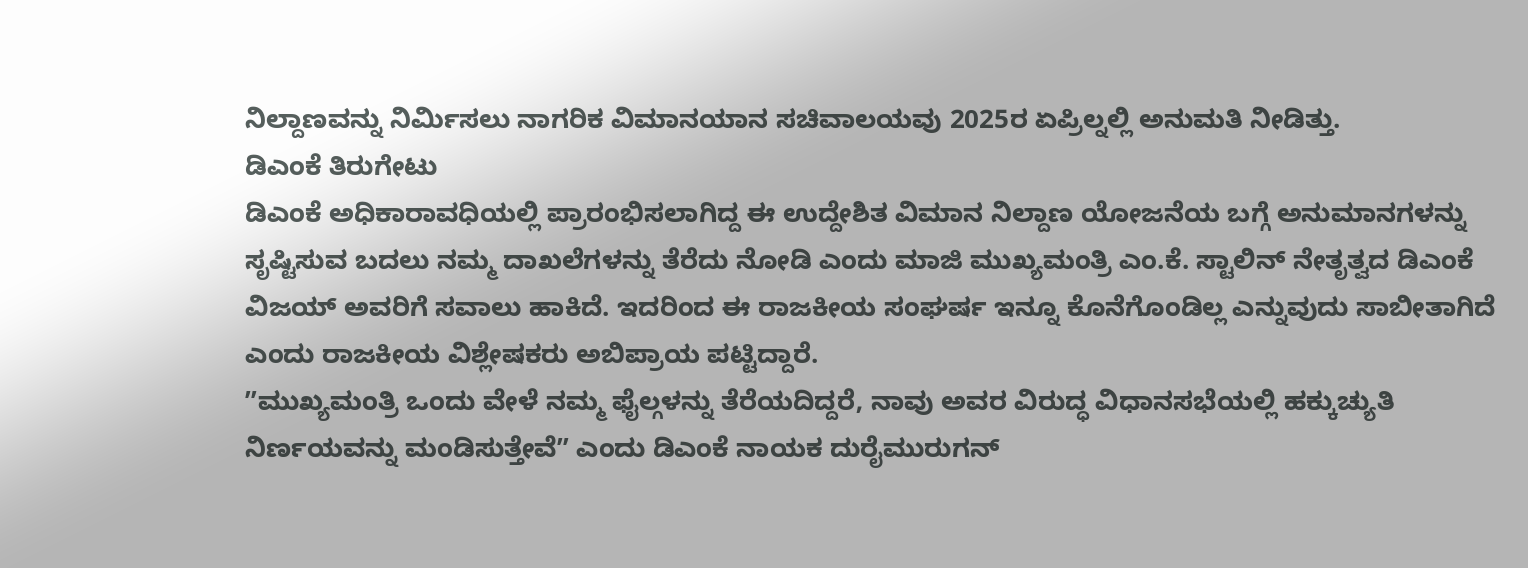ನಿಲ್ದಾಣವನ್ನು ನಿರ್ಮಿಸಲು ನಾಗರಿಕ ವಿಮಾನಯಾನ ಸಚಿವಾಲಯವು 2025ರ ಏಪ್ರಿಲ್ನಲ್ಲಿ ಅನುಮತಿ ನೀಡಿತ್ತು.
ಡಿಎಂಕೆ ತಿರುಗೇಟು
ಡಿಎಂಕೆ ಅಧಿಕಾರಾವಧಿಯಲ್ಲಿ ಪ್ರಾರಂಭಿಸಲಾಗಿದ್ದ ಈ ಉದ್ದೇಶಿತ ವಿಮಾನ ನಿಲ್ದಾಣ ಯೋಜನೆಯ ಬಗ್ಗೆ ಅನುಮಾನಗಳನ್ನು ಸೃಷ್ಟಿಸುವ ಬದಲು ನಮ್ಮ ದಾಖಲೆಗಳನ್ನು ತೆರೆದು ನೋಡಿ ಎಂದು ಮಾಜಿ ಮುಖ್ಯಮಂತ್ರಿ ಎಂ.ಕೆ. ಸ್ಟಾಲಿನ್ ನೇತೃತ್ವದ ಡಿಎಂಕೆ ವಿಜಯ್ ಅವರಿಗೆ ಸವಾಲು ಹಾಕಿದೆ. ಇದರಿಂದ ಈ ರಾಜಕೀಯ ಸಂಘರ್ಷ ಇನ್ನೂ ಕೊನೆಗೊಂಡಿಲ್ಲ ಎನ್ನುವುದು ಸಾಬೀತಾಗಿದೆ ಎಂದು ರಾಜಕೀಯ ವಿಶ್ಲೇಷಕರು ಅಬಿಪ್ರಾಯ ಪಟ್ಟಿದ್ದಾರೆ.
ʼʼಮುಖ್ಯಮಂತ್ರಿ ಒಂದು ವೇಳೆ ನಮ್ಮ ಫೈಲ್ಗಳನ್ನು ತೆರೆಯದಿದ್ದರೆ, ನಾವು ಅವರ ವಿರುದ್ಧ ವಿಧಾನಸಭೆಯಲ್ಲಿ ಹಕ್ಕುಚ್ಯುತಿ ನಿರ್ಣಯವನ್ನು ಮಂಡಿಸುತ್ತೇವೆʼʼ ಎಂದು ಡಿಎಂಕೆ ನಾಯಕ ದುರೈಮುರುಗನ್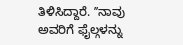ತಿಳಿಸಿದ್ದಾರೆ. ʼʼನಾವು ಅವರಿಗೆ ಫೈಲ್ಗಳನ್ನು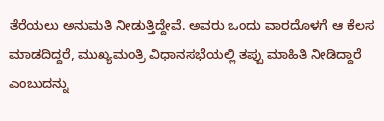ತೆರೆಯಲು ಅನುಮತಿ ನೀಡುತ್ತಿದ್ದೇವೆ. ಅವರು ಒಂದು ವಾರದೊಳಗೆ ಆ ಕೆಲಸ ಮಾಡದಿದ್ದರೆ, ಮುಖ್ಯಮಂತ್ರಿ ವಿಧಾನಸಭೆಯಲ್ಲಿ ತಪ್ಪು ಮಾಹಿತಿ ನೀಡಿದ್ದಾರೆ ಎಂಬುದನ್ನು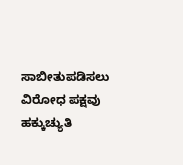ಸಾಬೀತುಪಡಿಸಲು ವಿರೋಧ ಪಕ್ಷವು ಹಕ್ಕುಚ್ಯುತಿ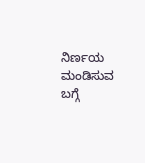ನಿರ್ಣಯ ಮಂಡಿಸುವ ಬಗ್ಗೆ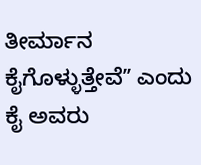ತೀರ್ಮಾನ ಕೈಗೊಳ್ಳುತ್ತೇವೆʼʼ ಎಂದು ಕೈ ಅವರು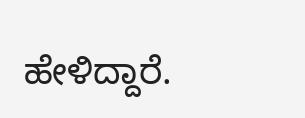ಹೇಳಿದ್ದಾರೆ.